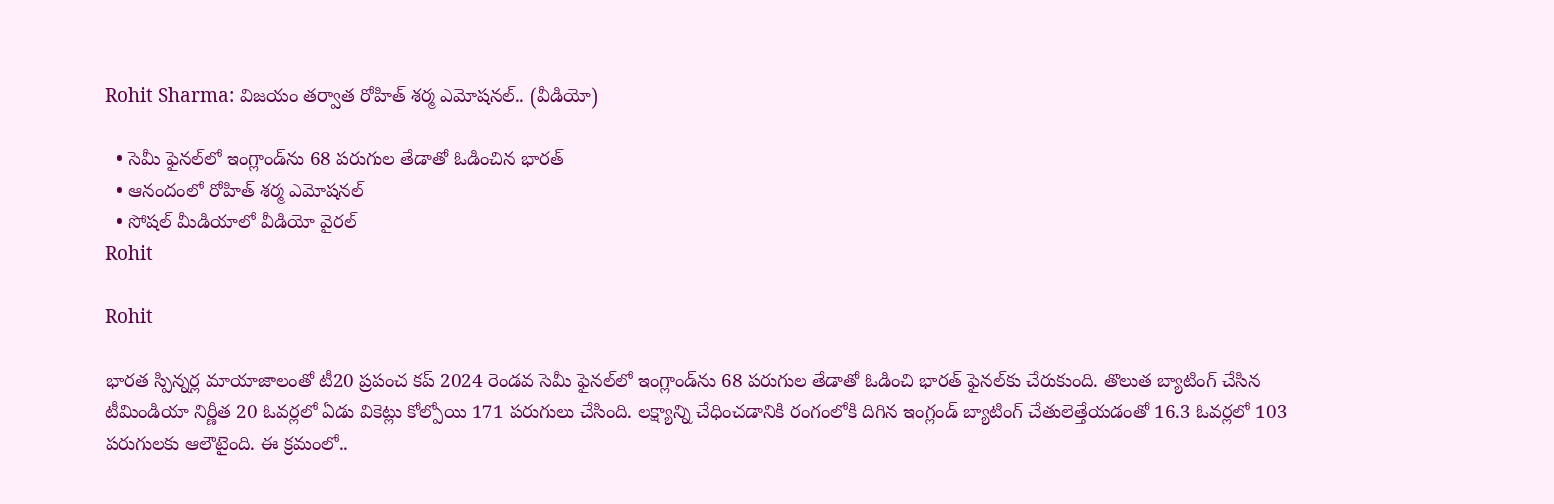Rohit Sharma: విజయం తర్వాత రోహిత్ శర్మ ఎమోషనల్.. (వీడియో)

  • సెమీ ఫైనల్‌లో ఇంగ్లాండ్‌ను 68 పరుగుల తేడాతో ఓడించిన భారత్
  • ఆనందంలో రోహిత్ శర్మ ఎమోషనల్
  • సోషల్ మీడియాలో వీడియో వైరల్
Rohit

Rohit

భారత స్పిన్నర్ల మాయాజాలంతో టీ20 ప్రపంచ కప్ 2024 రెండవ సెమీ ఫైనల్‌లో ఇంగ్లాండ్‌ను 68 పరుగుల తేడాతో ఓడించి భారత్ ఫైనల్‌కు చేరుకుంది. తొలుత బ్యాటింగ్ చేసిన టీమిండియా నిర్ణీత 20 ఓవర్లలో ఏడు వికెట్లు కోల్పోయి 171 పరుగులు చేసింది. లక్ష్యాన్ని చేధించడానికి రంగంలోకి దిగిన ఇంగ్లండ్‌ బ్యాటింగ్‌ చేతులెత్తేయడంతో 16.3 ఓవర్లలో 103 పరుగులకు ఆలౌటైంది. ఈ క్రమంలో..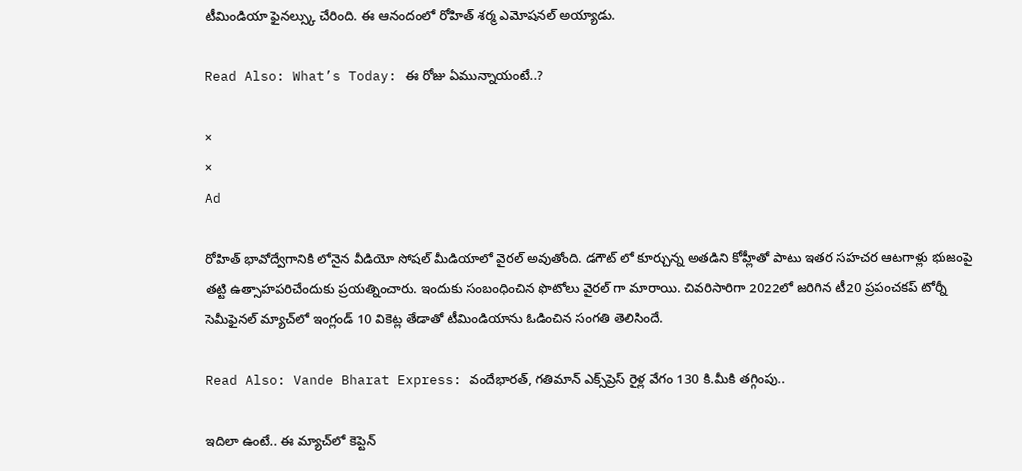టీమిండియా ఫైనల్స్కు చేరింది. ఈ ఆనందంలో రోహిత్ శర్మ ఎమోషనల్ అయ్యాడు.

Read Also: What’s Today: ఈ రోజు ఏమున్నాయంటే..?

×
×
Ad

రోహిత్ భావోద్వేగానికి లోనైన వీడియో సోషల్ మీడియాలో వైరల్ అవుతోంది. డగౌట్ లో కూర్చున్న అతడిని కోహ్లీతో పాటు ఇతర సహచర ఆటగాళ్లు భుజంపై తట్టి ఉత్సాహపరిచేందుకు ప్రయత్నించారు. ఇందుకు సంబంధించిన ఫొటోలు వైరల్ గా మారాయి. చివరిసారిగా 2022లో జరిగిన టీ20 ప్రపంచకప్ టోర్నీ సెమీఫైనల్ మ్యాచ్‌లో ఇంగ్లండ్ 10 వికెట్ల తేడాతో టీమిండియాను ఓడించిన సంగతి తెలిసిందే.

Read Also: Vande Bharat Express: వందేభారత్, గతిమాన్ ఎక్స్‌ప్రెస్ రైళ్ల వేగం 130 కి.మీకి తగ్గింపు..

ఇదిలా ఉంటే.. ఈ మ్యాచ్‌లో కెప్టెన్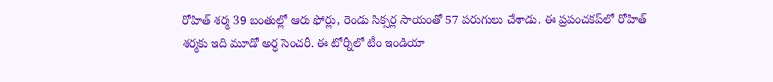రోహిత్ శర్మ 39 బంతుల్లో ఆరు ఫోర్లు, రెండు సిక్సర్ల సాయంతో 57 పరుగులు చేశాడు. ఈ ప్రపంచకప్‌లో రోహిత్ శర్మకు ఇది మూడో అర్ధ సెంచరీ. ఈ టోర్నీలో టీం ఇండియా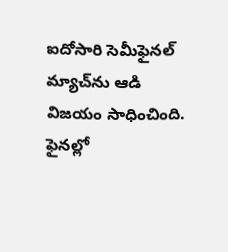ఐదోసారి సెమీఫైనల్ మ్యాచ్‌ను ఆడి విజయం సాధించింది. ఫైనల్లో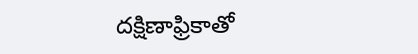దక్షిణాఫ్రికాతో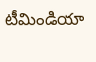టీమిండియా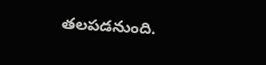తలపడనుంది.